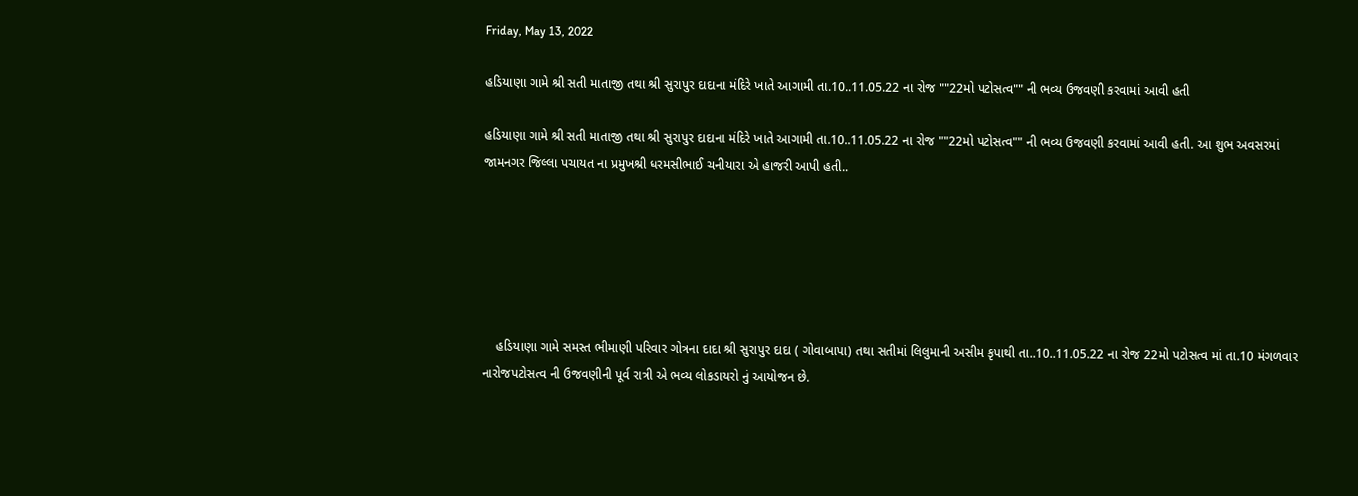Friday, May 13, 2022

હડિયાણા ગામે શ્રી સતી માતાજી તથા શ્રી સુરાપુર દાદાના મંદિરે ખાતે આગામી તા.10..11.05.22 ના રોજ ""22મો પટોસત્વ"" ની ભવ્ય ઉજવણી કરવામાં આવી હતી

હડિયાણા ગામે શ્રી સતી માતાજી તથા શ્રી સુરાપુર દાદાના મંદિરે ખાતે આગામી તા.10..11.05.22 ના રોજ ""22મો પટોસત્વ"" ની ભવ્ય ઉજવણી કરવામાં આવી હતી. આ શુભ અવસરમાં જામનગર જિલ્લા પચાયત ના પ્રમુખશ્રી ધરમસીભાઈ ચનીયારા એ હાજરી આપી હતી..






    હડિયાણા ગામે સમસ્ત ભીમાણી પરિવાર ગોત્રના દાદા શ્રી સુરાપુર દાદા ( ગોવાબાપા) તથા સતીમાં લિલુમાની અસીમ કૃપાથી તા..10..11.05.22 ના રોજ 22મો પટોસત્વ માં તા.10 મંગળવાર  નારોજપટોસત્વ ની ઉજવણીની પૂર્વ રાત્રી એ ભવ્ય લોકડાયરો નું આયોજન છે.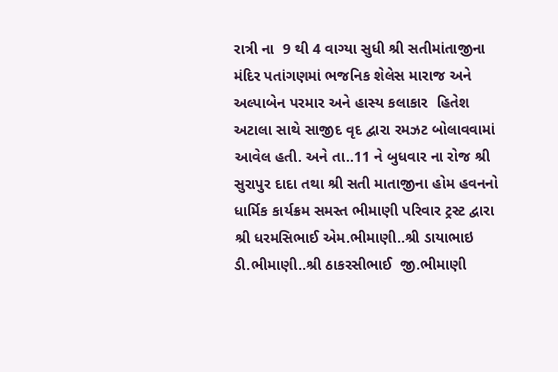રાત્રી ના  9 થી 4 વાગ્યા સુધી શ્રી સતીમાંતાજીના મંદિર પતાંગણમાં ભજનિક શેલેસ મારાજ અને  અલ્પાબેન પરમાર અને હાસ્ય કલાકાર  હિતેશ અટાલા સાથે સાજીદ વૃદ દ્વારા રમઝટ બોલાવવામાં આવેલ હતી. અને તા..11 ને બુધવાર ના રોજ શ્રી સુરાપુર દાદા તથા શ્રી સતી માતાજીના હોમ હવનનો ધાર્મિક કાર્યક્રમ સમસ્ત ભીમાણી પરિવાર ટ્રસ્ટ દ્વારા શ્રી ધરમસિભાઈ એમ.ભીમાણી..શ્રી ડાયાભાઇ ડી.ભીમાણી..શ્રી ઠાકરસીભાઈ  જી.ભીમાણી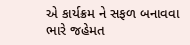એ કાર્યક્રમ ને સફળ બનાવવા ભારે જહેમત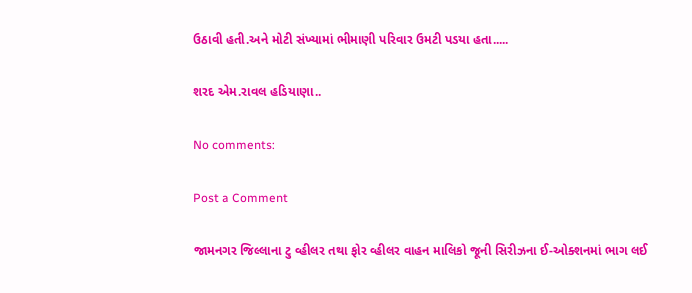ઉઠાવી હતી.અને મોટી સંખ્યામાં ભીમાણી પરિવાર ઉમટી પડયા હતા.....

શરદ એમ.રાવલ હડિયાણા..

No comments:

Post a Comment

જામનગર જિલ્લાના ટુ વ્હીલર તથા ફોર વ્હીલર વાહન માલિકો જૂની સિરીઝના ઈ-ઓક્શનમાં ભાગ લઈ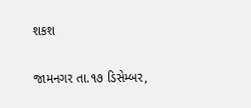શકશ

જામનગર તા.૧૭ ડિસેમ્બર,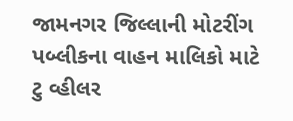જામનગર જિલ્લાની મોટરીંગ પબ્લીકના વાહન માલિકો માટે  ટુ વ્હીલર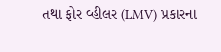તથા ફોર વ્હીલર (LMV) પ્રકારના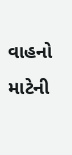વાહનો માટેની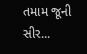તમામ જૂની સીર...